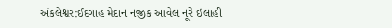અંકલેશ્વર:ઈદગાહ મેદાન નજીક આવેલ નૂરે ઇલાહી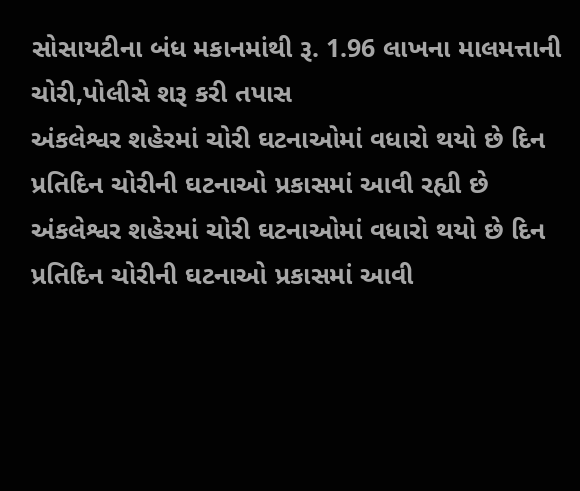સોસાયટીના બંધ મકાનમાંથી રૂ. 1.96 લાખના માલમત્તાની ચોરી,પોલીસે શરૂ કરી તપાસ
અંકલેશ્વર શહેરમાં ચોરી ઘટનાઓમાં વધારો થયો છે દિન પ્રતિદિન ચોરીની ઘટનાઓ પ્રકાસમાં આવી રહ્યી છે
અંકલેશ્વર શહેરમાં ચોરી ઘટનાઓમાં વધારો થયો છે દિન પ્રતિદિન ચોરીની ઘટનાઓ પ્રકાસમાં આવી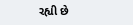રહ્યી છે